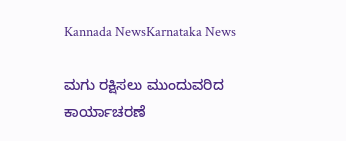Kannada NewsKarnataka News

ಮಗು ರಕ್ಷಿಸಲು ಮುಂದುವರಿದ ಕಾರ್ಯಾಚರಣೆ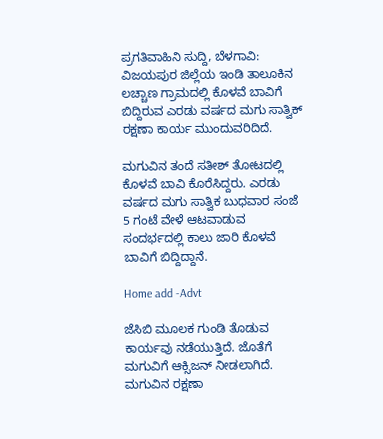ಪ್ರಗತಿವಾಹಿನಿ ಸುದ್ದಿ, ಬೆಳಗಾವಿ: ವಿಜಯಪುರ ಜಿಲ್ಲೆಯ ಇಂಡಿ ತಾಲೂಕಿನ ಲಚ್ಚಾಣ ಗ್ರಾಮದಲ್ಲಿ ಕೊಳವೆ ಬಾವಿಗೆ ಬಿದ್ದಿರುವ ಎರಡು ವರ್ಷದ ಮಗು ಸಾತ್ವಿಕ್ ರಕ್ಷಣಾ ಕಾರ್ಯ ಮುಂದುವರಿದಿದೆ.

ಮಗುವಿನ ತಂದೆ ಸತೀಶ್ ತೋಟದಲ್ಲಿ ಕೊಳವೆ ಬಾವಿ ಕೊರೆಸಿದ್ದರು. ಎರಡು ವರ್ಷದ ಮಗು ಸಾತ್ವಿಕ ಬುಧವಾರ ಸಂಜೆ 5 ಗಂಟೆ ವೇಳೆ ಆಟವಾಡುವ ಸಂದರ್ಭದಲ್ಲಿ ಕಾಲು ಜಾರಿ ಕೊಳವೆ ಬಾವಿಗೆ ಬಿದ್ದಿದ್ದಾನೆ.

Home add -Advt

ಜೆಸಿಬಿ ಮೂಲಕ ಗುಂಡಿ ತೊಡುವ ಕಾರ್ಯವು ನಡೆಯುತ್ತಿದೆ. ಜೊತೆಗೆ ಮಗುವಿಗೆ ಆಕ್ಸಿಜನ್ ನೀಡಲಾಗಿದೆ. ಮಗುವಿನ ರಕ್ಷಣಾ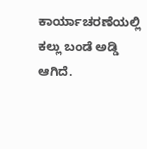ಕಾರ್ಯಾಚರಣೆಯಲ್ಲಿ ಕಲ್ಲು ಬಂಡೆ ಅಡ್ಡಿ ಆಗಿದೆ.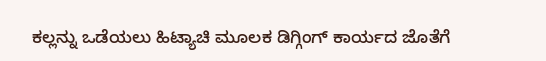ಕಲ್ಲನ್ನು ಒಡೆಯಲು ಹಿಟ್ಯಾಚಿ ಮೂಲಕ ಡಿಗ್ಗಿಂಗ್ ಕಾರ್ಯದ ಜೊತೆಗೆ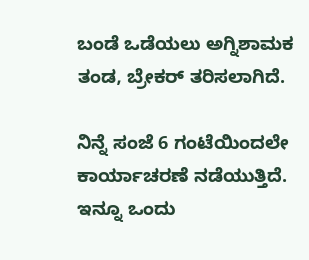ಬಂಡೆ ಒಡೆಯಲು ಅಗ್ನಿಶಾಮಕ ತಂಡ, ಬ್ರೇಕರ್ ತರಿಸಲಾಗಿದೆ.

ನಿನ್ನೆ ಸಂಜೆ 6 ಗಂಟೆಯಿಂದಲೇ ಕಾರ್ಯಾಚರಣೆ ನಡೆಯುತ್ತಿದೆ. ಇನ್ನೂ ಒಂದು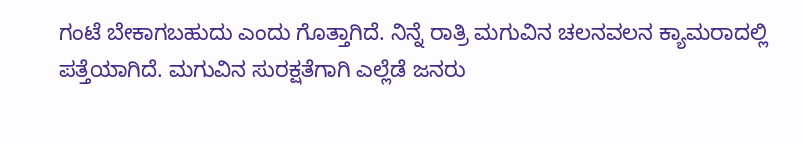ಗಂಟೆ ಬೇಕಾಗಬಹುದು ಎಂದು ಗೊತ್ತಾಗಿದೆ. ನಿನ್ನೆ ರಾತ್ರಿ ಮಗುವಿನ ಚಲನವಲನ ಕ್ಯಾಮರಾದಲ್ಲಿ ಪತ್ತೆಯಾಗಿದೆ. ಮಗುವಿನ ಸುರಕ್ಷತೆಗಾಗಿ ಎಲ್ಲೆಡೆ ಜನರು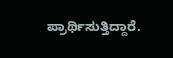ಪ್ರಾರ್ಥಿಸುತ್ತಿದ್ದಾರೆ.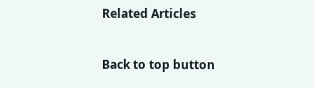Related Articles

Back to top button